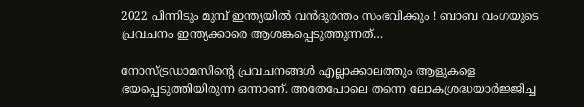2022 പിന്നിടും മുമ്പ് ഇന്ത്യയില്‍ വന്‍ദുരന്തം സംഭവിക്കും ! ബാബ വംഗയുടെ പ്രവചനം ഇന്ത്യക്കാരെ ആശങ്കപ്പെടുത്തുന്നത്…

നോസ്ട്രഡാമസിന്റെ പ്രവചനങ്ങള്‍ എല്ലാക്കാലത്തും ആളുകളെ ഭയപ്പെടുത്തിയിരുന്ന ഒന്നാണ്. അതേപോലെ തന്നെ ലോകശ്രദ്ധയാര്‍ജ്ജിച്ച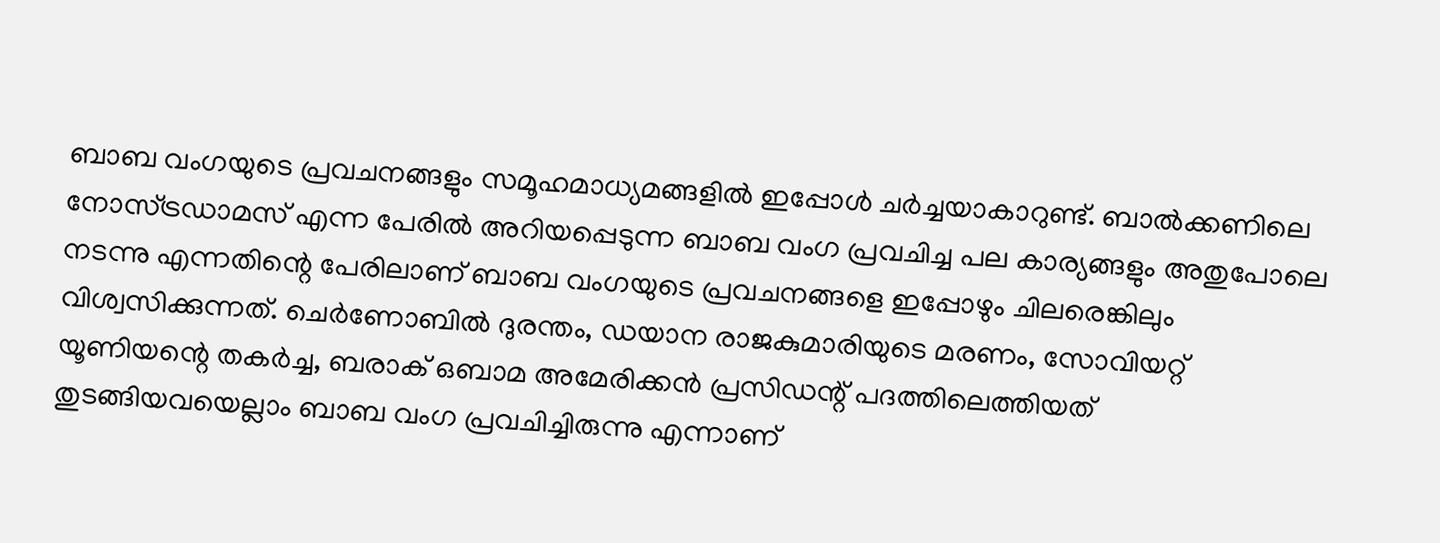ബാബ വംഗയുടെ പ്രവചനങ്ങളും സമൂഹമാധ്യമങ്ങളില്‍ ഇപ്പോള്‍ ചര്‍ച്ചയാകാറുണ്ട്. ബാല്‍ക്കണിലെ നോസ്ട്രഡാമസ് എന്ന പേരില്‍ അറിയപ്പെടുന്ന ബാബ വംഗ പ്രവചിച്ച പല കാര്യങ്ങളും അതുപോലെ നടന്നു എന്നതിന്റെ പേരിലാണ് ബാബ വംഗയുടെ പ്രവചനങ്ങളെ ഇപ്പോഴും ചിലരെങ്കിലും വിശ്വസിക്കുന്നത്. ചെര്‍ണോബില്‍ ദുരന്തം, ഡയാന രാജകുമാരിയുടെ മരണം, സോവിയറ്റ് യൂണിയന്റെ തകര്‍ച്ച, ബരാക് ഒബാമ അമേരിക്കന്‍ പ്രസിഡന്റ് പദത്തിലെത്തിയത് തുടങ്ങിയവയെല്ലാം ബാബ വംഗ പ്രവചിച്ചിരുന്നു എന്നാണ്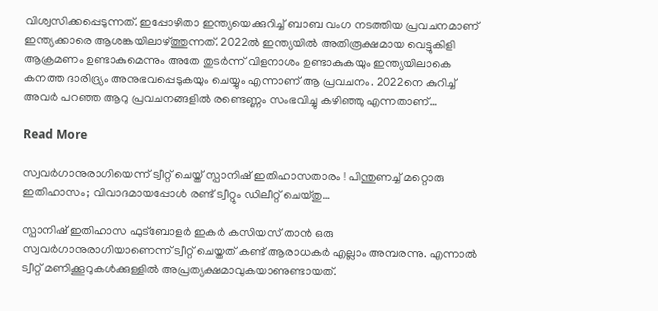വിശ്വസിക്കപ്പെടുന്നത്. ഇപ്പോഴിതാ ഇന്ത്യയെക്കുറിച്ച് ബാബ വംഗ നടത്തിയ പ്രവചനമാണ് ഇന്ത്യക്കാരെ ആശങ്കയിലാഴ്ത്തുന്നത്. 2022ല്‍ ഇന്ത്യയില്‍ അതിരൂക്ഷമായ വെട്ടുകിളി ആക്രമണം ഉണ്ടാകുമെന്നും അതേ തുടര്‍ന്ന് വിളനാശം ഉണ്ടാകുകയും ഇന്ത്യയിലാകെ കനത്ത ദാരിദ്ര്യം അനുഭവപ്പെടുകയും ചെയ്യും എന്നാണ് ആ പ്രവചനം. 2022നെ കുറിച്ച് അവര്‍ പറഞ്ഞ ആറു പ്രവചനങ്ങളില്‍ രണ്ടെണ്ണം സംഭവിച്ചു കഴിഞ്ഞു എന്നതാണ്…

Read More

സ്വവര്‍ഗാനുരാഗിയെന്ന് ട്വീറ്റ് ചെയ്ത് സ്പാനിഷ് ഇതിഹാസതാരം ! പിന്തുണച്ച് മറ്റൊരു ഇതിഹാസം; വിവാദമായപ്പോള്‍ രണ്ട് ട്വീറ്റും ഡിലീറ്റ് ചെയ്തു…

സ്പാനിഷ് ഇതിഹാസ ഫുട്‌ബോളര്‍ ഇകര്‍ കസിയസ് താന്‍ ഒരു സ്വവര്‍ഗാനുരാഗിയാണെന്ന് ട്വീറ്റ് ചെയ്തത് കണ്ട് ആരാധകര്‍ എല്ലാം അമ്പരന്നു. എന്നാല്‍ ട്വീറ്റ് മണിക്കൂറുകള്‍ക്കുള്ളില്‍ അപ്രത്യക്ഷമാവുകയാണുണ്ടായത്.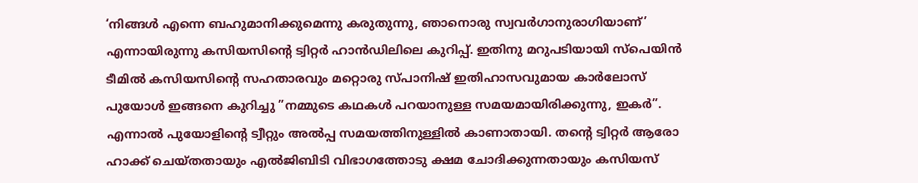‘നിങ്ങള്‍ എന്നെ ബഹുമാനിക്കുമെന്നു കരുതുന്നു, ഞാനൊരു സ്വവര്‍ഗാനുരാഗിയാണ്’ എന്നായിരുന്നു കസിയസിന്റെ ട്വിറ്റര്‍ ഹാന്‍ഡിലിലെ കുറിപ്പ്. ഇതിനു മറുപടിയായി സ്‌പെയിന്‍ ടീമില്‍ കസിയസിന്റെ സഹതാരവും മറ്റൊരു സ്പാനിഷ് ഇതിഹാസവുമായ കാര്‍ലോസ് പുയോള്‍ ഇങ്ങനെ കുറിച്ചു ”നമ്മുടെ കഥകള്‍ പറയാനുള്ള സമയമായിരിക്കുന്നു, ഇകര്‍”. എന്നാല്‍ പുയോളിന്റെ ട്വീറ്റും അല്‍പ്പ സമയത്തിനുള്ളില്‍ കാണാതായി. തന്റെ ട്വിറ്റര്‍ ആരോ ഹാക്ക് ചെയ്തതായും എല്‍ജിബിടി വിഭാഗത്തോടു ക്ഷമ ചോദിക്കുന്നതായും കസിയസ്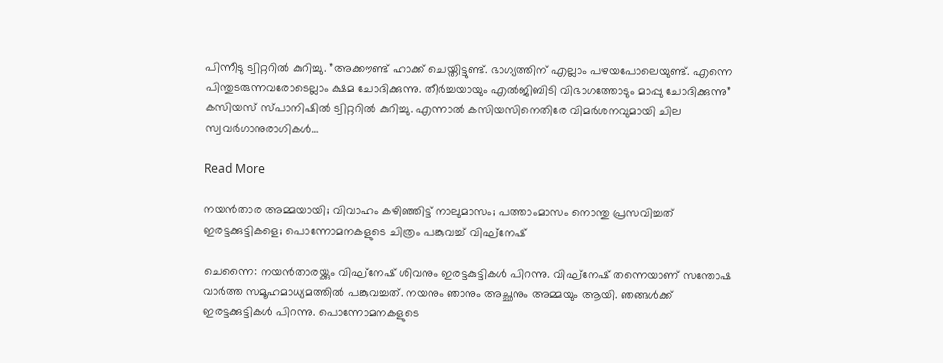പിന്നീടു ട്വിറ്ററില്‍ കുറിച്ചു. ”അക്കൗണ്ട് ഹാക്ക് ചെയ്തിട്ടുണ്ട്. ഭാഗ്യത്തിന് എല്ലാം പഴയപോലെയുണ്ട്. എന്നെ പിന്തുടരുന്നവരോടെല്ലാം ക്ഷമ ചോദിക്കുന്നു. തീര്‍ച്ചയായും എല്‍ജിബിടി വിഭാഗത്തോടും മാപ്പു ചോദിക്കുന്നു” കസിയസ് സ്പാനിഷില്‍ ട്വിറ്ററില്‍ കുറിച്ചു. എന്നാല്‍ കസിയസിനെതിരേ വിമര്‍ശനവുമായി ചില സ്വവര്‍ഗാനുരാഗികള്‍…

Read More

നയൻതാര അമ്മയായി; വിവാഹം കഴിഞ്ഞിട്ട് നാലുമാസം; പത്താംമാസം നൊന്തു പ്രസവിച്ചത് ഇരട്ടക്കുട്ടികളെ; പൊന്നോമനകളുടെ ചിത്രം പങ്കുവച്ച് വിഘ്നേഷ്

ചെന്നൈ: നയൻ‌താരയ്ക്കും വിഘ്‌നേഷ് ശിവനും ഇരട്ടകുട്ടികൾ പിറന്നു. വിഘ്‌നേഷ് തന്നെയാണ് സന്തോഷ വാർത്ത സമൂഹമാധ്യമത്തിൽ പങ്കുവച്ചത്. നയനും ഞാനും അച്ഛനും അമ്മയും ആയി. ഞങ്ങൾക്ക് ഇരട്ടക്കുട്ടികൾ പിറന്നു. പൊന്നോമനകളുടെ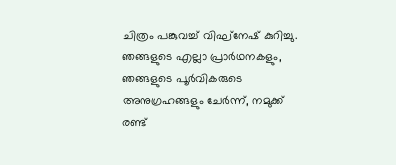ചിത്രം പങ്കുവച്ച് വിഘ്നേഷ് കുറിച്ചു. ഞങ്ങളുടെ എല്ലാ പ്രാർഥനകളും, ഞങ്ങളുടെ പൂർവികരുടെ അനുഗ്രഹങ്ങളും ചേർന്ന്, നമുക്ക് രണ്ട്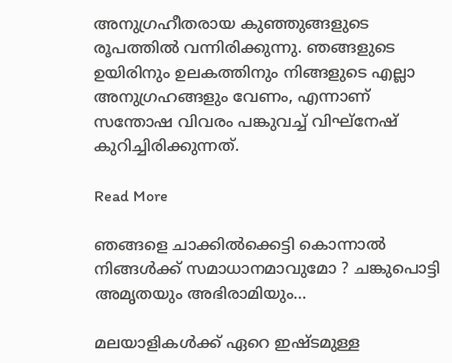അനുഗ്രഹീതരായ കുഞ്ഞുങ്ങളുടെ രൂപത്തിൽ വന്നിരിക്കുന്നു. ഞങ്ങളുടെ ഉയിരിനും ഉലകത്തിനും നിങ്ങളുടെ എല്ലാ അനുഗ്രഹങ്ങളും വേണം, എന്നാണ് സന്തോഷ വിവരം പങ്കുവച്ച് വിഘ്നേഷ് കുറിച്ചിരിക്കുന്നത്.

Read More

ഞങ്ങളെ ചാക്കില്‍ക്കെട്ടി കൊന്നാല്‍ നിങ്ങള്‍ക്ക് സമാധാനമാവുമോ ? ചങ്കുപൊട്ടി അമൃതയും അഭിരാമിയും…

മലയാളികള്‍ക്ക് ഏറെ ഇഷ്ടമുള്ള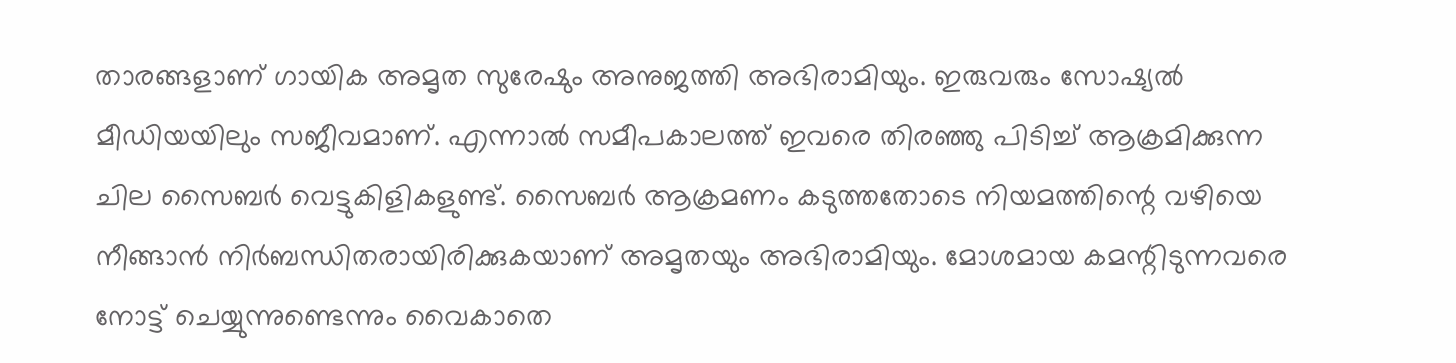താരങ്ങളാണ് ഗായിക അമൃത സുരേഷും അനുജത്തി അഭിരാമിയും. ഇരുവരും സോഷ്യല്‍ മീഡിയയിലും സജീവമാണ്. എന്നാല്‍ സമീപകാലത്ത് ഇവരെ തിരഞ്ഞു പിടിച്ച് ആക്രമിക്കുന്ന ചില സൈബര്‍ വെട്ടുകിളികളുണ്ട്. സൈബര്‍ ആക്രമണം കടുത്തതോടെ നിയമത്തിന്റെ വഴിയെ നീങ്ങാന്‍ നിര്‍ബന്ധിതരായിരിക്കുകയാണ് അമൃതയും അഭിരാമിയും. മോശമായ കമന്റിടുന്നവരെ നോട്ട് ചെയ്യുന്നുണ്ടെന്നും വൈകാതെ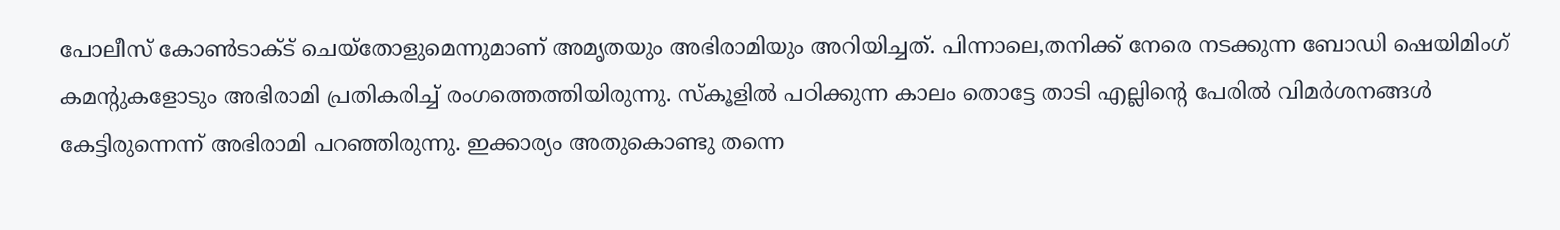പോലീസ് കോണ്‍ടാക്ട് ചെയ്‌തോളുമെന്നുമാണ് അമൃതയും അഭിരാമിയും അറിയിച്ചത്. പിന്നാലെ,തനിക്ക് നേരെ നടക്കുന്ന ബോഡി ഷെയിമിംഗ് കമന്റുകളോടും അഭിരാമി പ്രതികരിച്ച് രംഗത്തെത്തിയിരുന്നു. സ്‌കൂളില്‍ പഠിക്കുന്ന കാലം തൊട്ടേ താടി എല്ലിന്റെ പേരില്‍ വിമര്‍ശനങ്ങള്‍ കേട്ടിരുന്നെന്ന് അഭിരാമി പറഞ്ഞിരുന്നു. ഇക്കാര്യം അതുകൊണ്ടു തന്നെ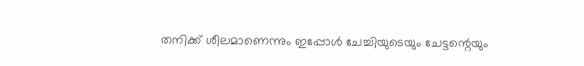തനിക്ക് ശീലമാണെന്നും ഇപ്പോള്‍ ചേച്ചിയുടെയും ചേട്ടന്റെയും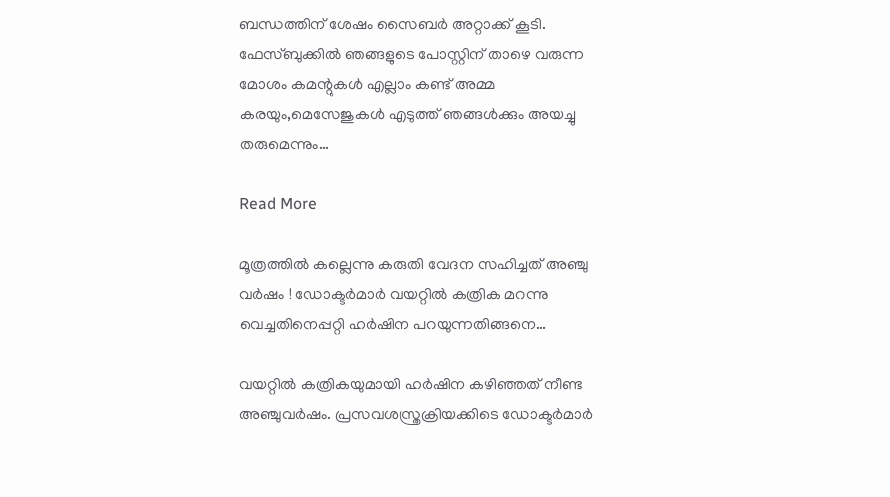ബന്ധത്തിന് ശേഷം സൈബര്‍ അറ്റാക്ക് കൂടി. ഫേസ്ബുക്കില്‍ ഞങ്ങളുടെ പോസ്റ്റിന് താഴെ വരുന്ന മോശം കമന്റുകള്‍ എല്ലാം കണ്ട് അമ്മ കരയും,മെസേജുകള്‍ എടുത്ത് ഞങ്ങള്‍ക്കും അയച്ചു തരുമെന്നും…

Read More

മൂത്രത്തില്‍ കല്ലെന്നു കരുതി വേദന സഹിച്ചത് അഞ്ചു വര്‍ഷം ! ഡോക്ടര്‍മാര്‍ വയറ്റില്‍ കത്രിക മറന്നു വെച്ചതിനെപ്പറ്റി ഹര്‍ഷിന പറയുന്നതിങ്ങനെ…

വയറ്റില്‍ കത്രികയുമായി ഹര്‍ഷിന കഴിഞ്ഞത് നീണ്ട അഞ്ചുവര്‍ഷം. പ്രസവശസ്ത്രക്രിയക്കിടെ ഡോക്ടര്‍മാര്‍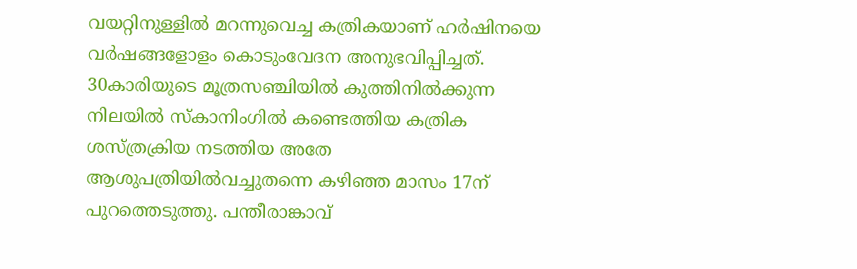വയറ്റിനുള്ളില്‍ മറന്നുവെച്ച കത്രികയാണ് ഹര്‍ഷിനയെ വര്‍ഷങ്ങളോളം കൊടുംവേദന അനുഭവിപ്പിച്ചത്. 30കാരിയുടെ മൂത്രസഞ്ചിയില്‍ കുത്തിനില്‍ക്കുന്ന നിലയില്‍ സ്‌കാനിംഗില്‍ കണ്ടെത്തിയ കത്രിക ശസ്ത്രക്രിയ നടത്തിയ അതേ ആശുപത്രിയില്‍വച്ചുതന്നെ കഴിഞ്ഞ മാസം 17ന് പുറത്തെടുത്തു. പന്തീരാങ്കാവ്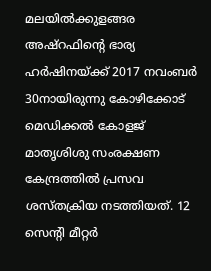മലയില്‍ക്കുളങ്ങര അഷ്‌റഫിന്റെ ഭാര്യ ഹര്‍ഷിനയ്ക്ക് 2017 നവംബര്‍ 30നായിരുന്നു കോഴിക്കോട് മെഡിക്കല്‍ കോളജ് മാതൃശിശു സംരക്ഷണ കേന്ദ്രത്തില്‍ പ്രസവ ശസ്തക്രിയ നടത്തിയത്. 12 സെന്റി മീറ്റര്‍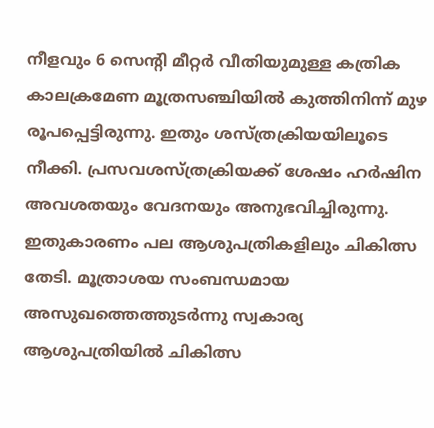നീളവും 6 സെന്റി മീറ്റര്‍ വീതിയുമുള്ള കത്രിക കാലക്രമേണ മൂത്രസഞ്ചിയില്‍ കുത്തിനിന്ന് മുഴ രൂപപ്പെട്ടിരുന്നു. ഇതും ശസ്ത്രക്രിയയിലൂടെ നീക്കി. പ്രസവശസ്ത്രക്രിയക്ക് ശേഷം ഹര്‍ഷിന അവശതയും വേദനയും അനുഭവിച്ചിരുന്നു. ഇതുകാരണം പല ആശുപത്രികളിലും ചികിത്സ തേടി. മൂത്രാശയ സംബന്ധമായ അസുഖത്തെത്തുടര്‍ന്നു സ്വകാര്യ ആശുപത്രിയില്‍ ചികിത്സ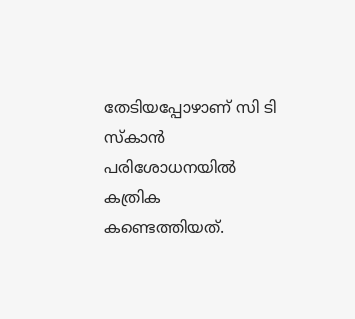തേടിയപ്പോഴാണ് സി ടി സ്‌കാന്‍ പരിശോധനയില്‍ കത്രിക കണ്ടെത്തിയത്.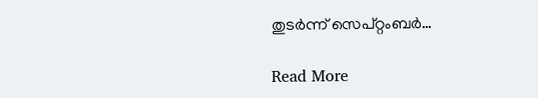തുടര്‍ന്ന് സെപ്റ്റംബര്‍…

Read More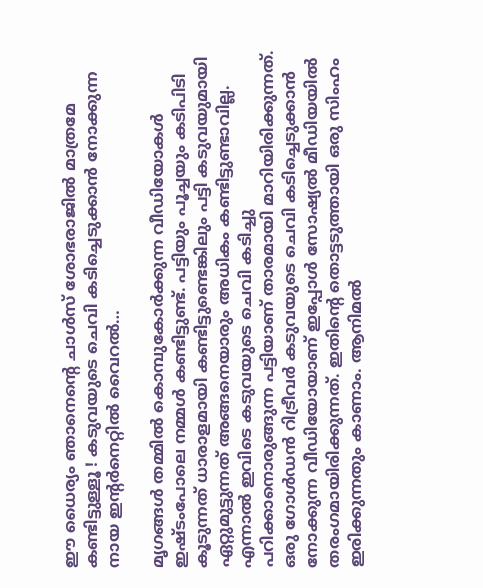ഈ ധൈര്യം ഞാനെന്റെ ചാള്‍സ് ശോഭരാജില്‍ മാത്രമേ കണ്ടിട്ടുള്ളൂ ! കടുവയുടെ ചെവി കടിച്ചെടുക്കാന്‍ നോക്കുന്ന നായ ഇന്റര്‍നെറ്റില്‍ വൈറല്‍…

മൃഗങ്ങള്‍ തമ്മില്‍ കൊമ്പുകോര്‍ക്കുന്ന വീഡിയോകള്‍ ഇഷ്ടംപോലെ നമ്മള്‍ കണ്ടിട്ടുണ്ട്. പട്ടിയും പൂച്ചയും കടിപിടി കൂടുന്നത് ധാരാളമായി കണ്ടിട്ടുണ്ടെങ്കിലും പട്ടി കടുവയുമായി ഏറ്റുമുട്ടുന്നത് അങ്ങനെയാരും അധികം കണ്ടിട്ടുണ്ടാവില്ല. എന്നാല്‍ ഇവിടെ കടുവയുടെ ചെവി കടിച്ചു പറിക്കാനൊരുങ്ങുന്ന പട്ടിയാണ് താരമായി മാറിയിരിക്കുന്നത്. ഒരു ഗോള്‍ഡന്‍ റിട്രീവര്‍ കടുവയുടെ ചെവി കടിച്ചെടുക്കാന്‍ നോക്കുന്ന വീഡിയോയാണ് ഇപ്പോള്‍ സോഷ്യല്‍ മീഡിയയില്‍ തരംഗമായിരിക്കുന്നത്. ഇതിന്റെ തൊട്ടടുത്തായി ഒരു സിംഹം ഇരിക്കുന്നതും കാണാം. ആനിമല്‍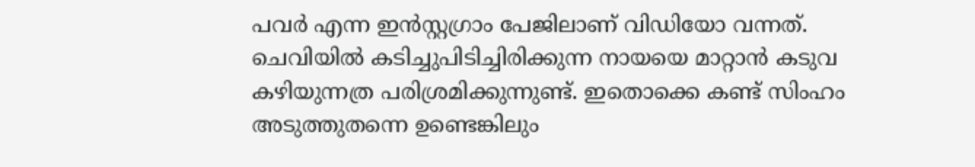പവര്‍ എന്ന ഇന്‍സ്റ്റഗ്രാം പേജിലാണ് വിഡിയോ വന്നത്. ചെവിയില്‍ കടിച്ചുപിടിച്ചിരിക്കുന്ന നായയെ മാറ്റാന്‍ കടുവ കഴിയുന്നത്ര പരിശ്രമിക്കുന്നുണ്ട്. ഇതൊക്കെ കണ്ട് സിംഹം അടുത്തുതന്നെ ഉണ്ടെങ്കിലും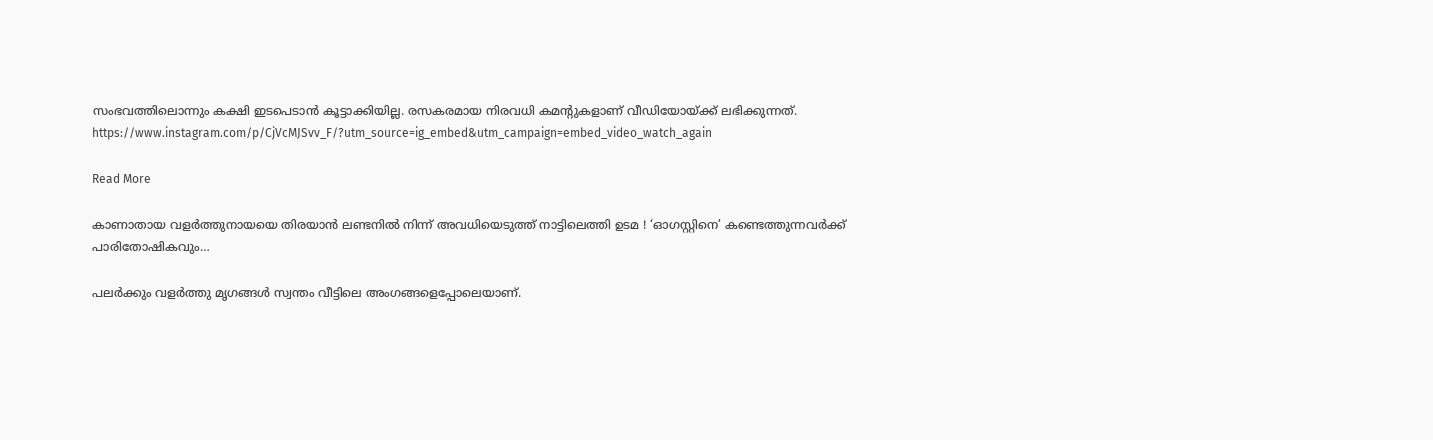സംഭവത്തിലൊന്നും കക്ഷി ഇടപെടാന്‍ കൂട്ടാക്കിയില്ല. രസകരമായ നിരവധി കമന്റുകളാണ് വീഡിയോയ്ക്ക് ലഭിക്കുന്നത്. https://www.instagram.com/p/CjVcMJSvv_F/?utm_source=ig_embed&utm_campaign=embed_video_watch_again

Read More

കാണാതായ വളര്‍ത്തുനായയെ തിരയാന്‍ ലണ്ടനില്‍ നിന്ന് അവധിയെടുത്ത് നാട്ടിലെത്തി ഉടമ ! ‘ഓഗസ്റ്റിനെ’ കണ്ടെത്തുന്നവര്‍ക്ക് പാരിതോഷികവും…

പലര്‍ക്കും വളര്‍ത്തു മൃഗങ്ങള്‍ സ്വന്തം വീട്ടിലെ അംഗങ്ങളെപ്പോലെയാണ്.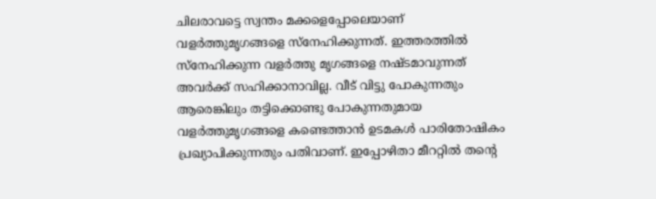ചിലരാവട്ടെ സ്വന്തം മക്കളെപ്പോലെയാണ് വളര്‍ത്തുമൃഗങ്ങളെ സ്‌നേഹിക്കുന്നത്. ഇത്തരത്തില്‍ സ്‌നേഹിക്കുന്ന വളര്‍ത്തു മൃഗങ്ങളെ നഷ്ടമാവുന്നത് അവര്‍ക്ക് സഹിക്കാനാവില്ല. വീട് വിട്ടു പോകുന്നതും ആരെങ്കിലും തട്ടിക്കൊണ്ടു പോകുന്നതുമായ വളര്‍ത്തുമൃഗങ്ങളെ കണ്ടെത്താന്‍ ഉടമകള്‍ പാരിതോഷികം പ്രഖ്യാപിക്കുന്നതും പതിവാണ്. ഇപ്പോഴിതാ മീററ്റില്‍ തന്റെ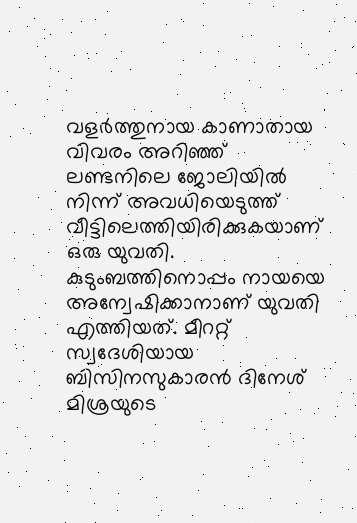വളര്‍ത്തുനായ കാണാതായ വിവരം അറിഞ്ഞ് ലണ്ടനിലെ ജോലിയില്‍ നിന്ന് അവധിയെടുത്ത് വീട്ടിലെത്തിയിരിക്കുകയാണ് ഒരു യുവതി. കുടുംബത്തിനൊപ്പം നായയെ അന്വേഷിക്കാനാണ് യുവതി എത്തിയത്. മീററ്റ് സ്വദേശിയായ ബിസിനസുകാരന്‍ ദിനേശ് മിശ്രയുടെ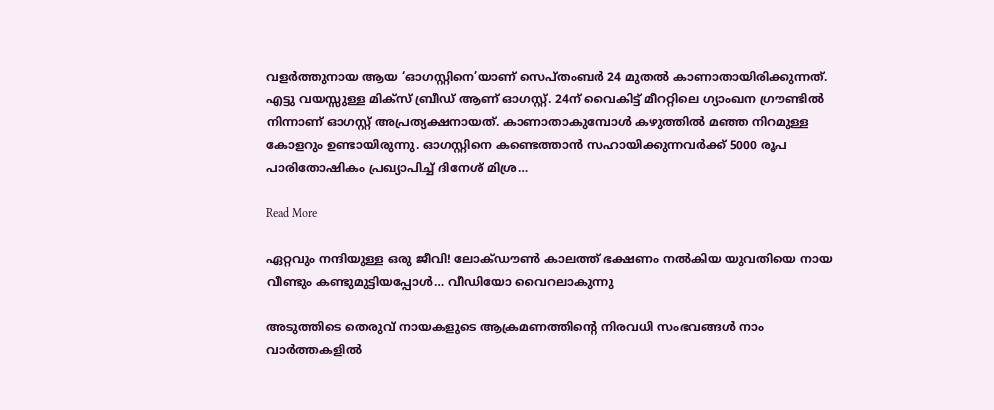വളര്‍ത്തുനായ ആയ ‘ഓഗസ്റ്റിനെ’യാണ് സെപ്തംബര്‍ 24 മുതല്‍ കാണാതായിരിക്കുന്നത്. എട്ടു വയസ്സുള്ള മിക്സ് ബ്രീഡ് ആണ് ഓഗസ്റ്റ്. 24ന് വൈകിട്ട് മീററ്റിലെ ഗ്യാംഖന ഗ്രൗണ്ടില്‍ നിന്നാണ് ഓഗസ്റ്റ് അപ്രത്യക്ഷനായത്. കാണാതാകുമ്പോള്‍ കഴുത്തില്‍ മഞ്ഞ നിറമുള്ള കോളറും ഉണ്ടായിരുന്നു. ഓഗസ്റ്റിനെ കണ്ടെത്താന്‍ സഹായിക്കുന്നവര്‍ക്ക് 5000 രൂപ പാരിതോഷികം പ്രഖ്യാപിച്ച് ദിനേശ് മിശ്ര…

Read More

ഏറ്റവും നന്ദിയുള്ള ഒരു ജീവി! ലോക്ഡൗണ്‍ കാലത്ത് ഭക്ഷണം നല്‍കിയ യുവതിയെ നായ വീണ്ടും കണ്ടുമുട്ടിയപ്പോള്‍… വീഡിയോ വൈറലാകുന്നു

അടുത്തിടെ തെരുവ് നായകളുടെ ആക്രമണത്തിന്‍റെ നിരവധി സംഭവങ്ങള്‍ നാം വാര്‍ത്തകളില്‍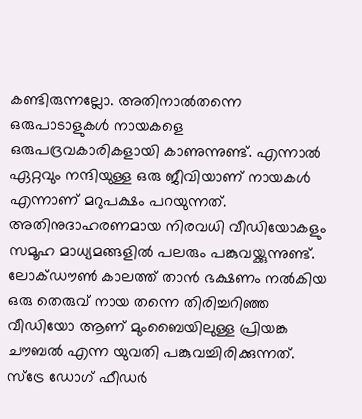കണ്ടിരുന്നല്ലോ. അതിനാല്‍തന്നെ ഒരുപാടാളുകള്‍ നായകളെ ഒരുപദ്രവകാരികളായി കാണുന്നുണ്ട്. എന്നാല്‍ ഏറ്റവും നന്ദിയുള്ള ഒരു ജീവിയാണ് നായകള്‍ എന്നാണ് മറുപക്ഷം പറയുന്നത്. അതിനുദാഹരണമായ നിരവധി വീഡിയോകളും സമൂഹ മാധ്യമങ്ങളില്‍ പലരും പങ്കുവയ്ക്കുന്നുണ്ട്. ലോക്ഡൗണ്‍ കാലത്ത് താന്‍ ഭക്ഷണം നല്‍കിയ ഒരു തെരുവ് നായ തന്നെ തിരിച്ചറിഞ്ഞ വീഡിയോ ആണ് മുംബൈയിലുള്ള പ്രിയങ്ക ചൗബല്‍ എന്ന യുവതി പങ്കുവച്ചിരിക്കുന്നത്. സ്ട്രേ ഡോഗ് ഫീഡര്‍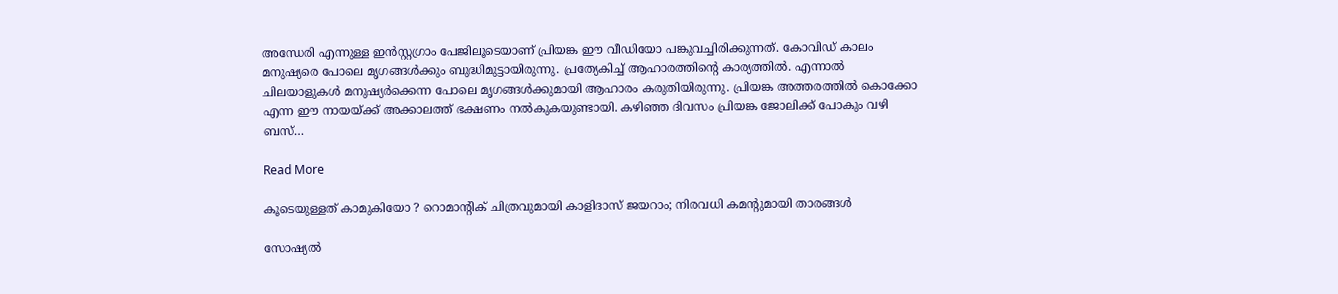അന്ധേരി എന്നുള്ള ഇന്‍സ്റ്റഗ്രാം പേജിലൂടെയാണ് പ്രിയങ്ക ഈ വീഡിയോ പങ്കുവച്ചിരിക്കുന്നത്. കോവിഡ് കാലം മനുഷ്യരെ പോലെ മൃഗങ്ങള്‍ക്കും ബുദ്ധിമുട്ടായിരുന്നു. പ്രത്യേകിച്ച് ആഹാരത്തിന്‍റെ കാര്യത്തില്‍. എന്നാല്‍ ചിലയാളുകള്‍ മനുഷ്യര്‍ക്കെന്ന പോലെ മൃഗങ്ങള്‍ക്കുമായി ആഹാരം കരുതിയിരുന്നു. പ്രിയങ്ക അത്തരത്തില്‍ കൊക്കോ എന്ന ഈ നായയ്ക്ക് അക്കാലത്ത് ഭക്ഷണം നല്‍കുകയുണ്ടായി. കഴിഞ്ഞ ദിവസം പ്രിയങ്ക ജോലിക്ക് പോകും വഴി ബസ്…

Read More

കൂടെയുള്ളത് കാമുകിയോ ? റൊമാന്റിക് ചിത്രവുമായി കാളിദാസ് ജയറാം; നിരവധി കമന്റുമായി താരങ്ങള്‍

സോഷ്യൽ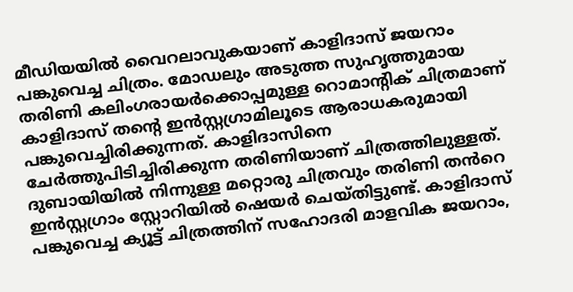മീഡിയയിൽ വൈറലാവുകയാണ് കാളിദാസ് ജയറാം പങ്കുവെച്ച ചിത്രം. മോഡലും അടുത്ത സുഹൃത്തുമായ തരിണി കലിംഗരായർക്കൊപ്പമുള്ള റൊമാന്റിക് ചിത്രമാണ് കാളിദാസ് തന്റെ ഇൻസ്റ്റഗ്രാമിലൂടെ ആരാധകരുമായി പങ്കുവെച്ചിരിക്കുന്നത്. കാളിദാസിനെ ചേർത്തുപിടിച്ചിരിക്കുന്ന തരിണിയാണ് ചിത്രത്തിലുള്ളത്. ദുബായിയിൽ നിന്നുള്ള മറ്റൊരു ചിത്രവും തരിണി തൻറെ ഇൻസ്റ്റഗ്രാം സ്റ്റോറിയിൽ ഷെയർ ചെയ്തിട്ടുണ്ട്. കാളിദാസ് പങ്കുവെച്ച ക്യൂട്ട് ചിത്രത്തിന് സഹോദരി മാളവിക ജയറാം,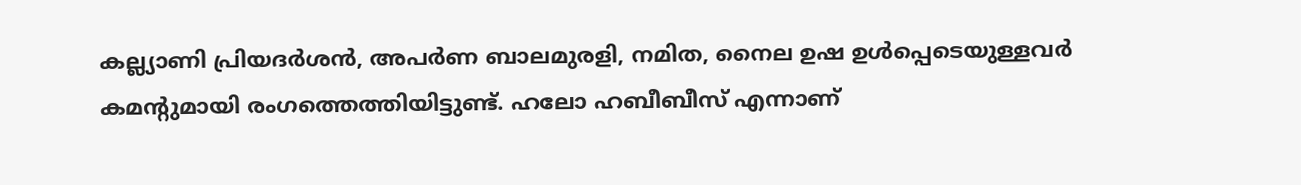കല്ല്യാണി പ്രിയദർശൻ, അപർണ ബാലമുരളി, നമിത, നൈല ഉഷ ഉൾപ്പെടെയുള്ളവർ കമന്റുമായി രംഗത്തെത്തിയിട്ടുണ്ട്. ഹലോ ഹബീബീസ് എന്നാണ്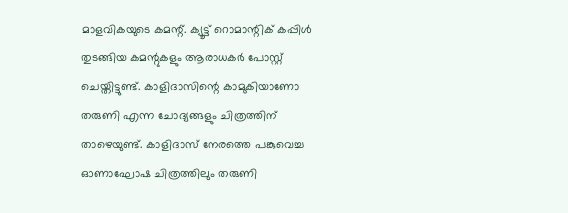മാളവികയുടെ കമന്റ്. ക്യൂട്ട് റൊമാന്റിക് കപ്പിൾ തുടങ്ങിയ കമന്റുകളും ആരാധകർ പോസ്റ്റ് ചെയ്തിട്ടുണ്ട്. കാളിദാസിന്റെ കാമുകിയാണോ തരുണി എന്ന ചോദ്യങ്ങളും ചിത്രത്തിന് താഴെയുണ്ട്. കാളിദാസ് നേരത്തെ പങ്കുവെച്ച ഓണാഘോഷ ചിത്രത്തിലും തരുണി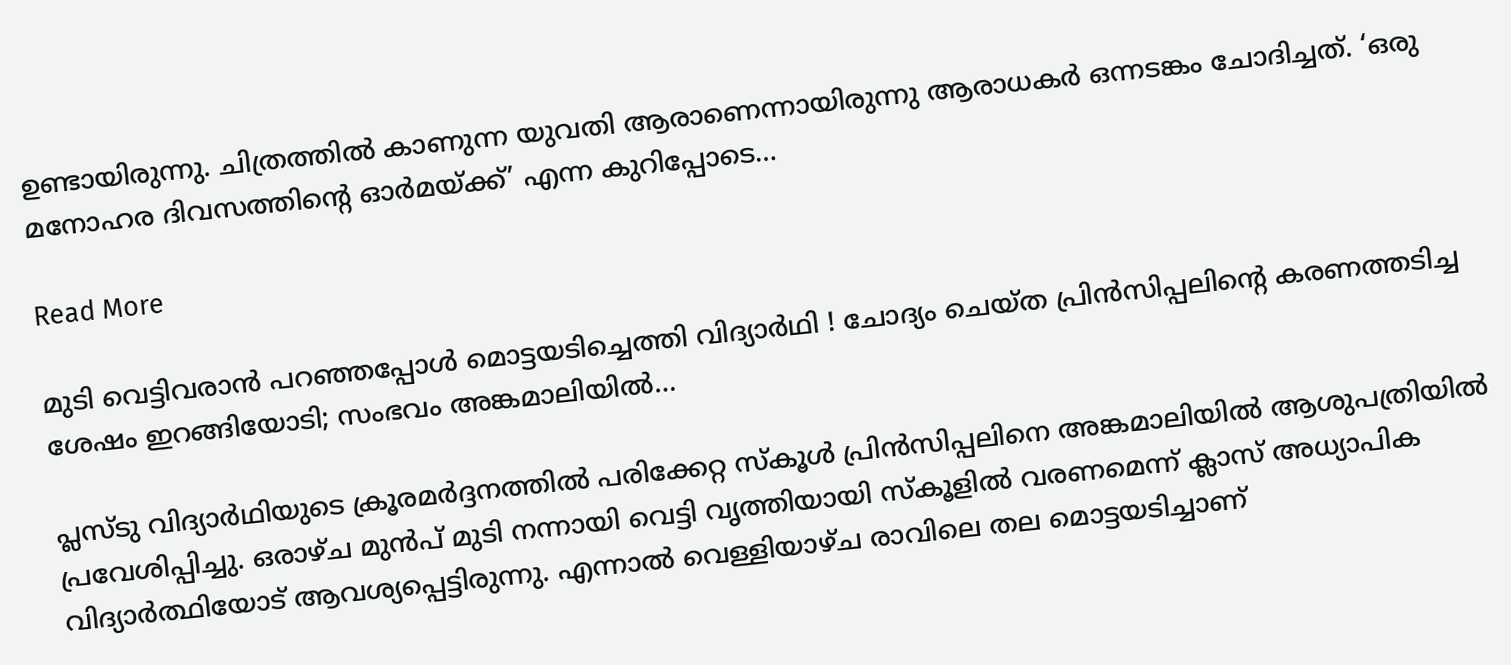ഉണ്ടായിരുന്നു. ചിത്രത്തിൽ കാണുന്ന യുവതി ആരാണെന്നായിരുന്നു ആരാധകർ ഒന്നടങ്കം ചോദിച്ചത്. ‘ഒരു മനോഹര ദിവസത്തിന്റെ ഓർമയ്ക്ക്’ എന്ന കുറിപ്പോടെ…

Read More

മുടി വെട്ടിവരാന്‍ പറഞ്ഞപ്പോള്‍ മൊട്ടയടിച്ചെത്തി വിദ്യാര്‍ഥി ! ചോദ്യം ചെയ്ത പ്രിന്‍സിപ്പലിന്റെ കരണത്തടിച്ച ശേഷം ഇറങ്ങിയോടി; സംഭവം അങ്കമാലിയില്‍…

പ്ലസ്ടു വിദ്യാര്‍ഥിയുടെ ക്രൂരമര്‍ദ്ദനത്തില്‍ പരിക്കേറ്റ സ്‌കൂള്‍ പ്രിന്‍സിപ്പലിനെ അങ്കമാലിയില്‍ ആശുപത്രിയില്‍ പ്രവേശിപ്പിച്ചു. ഒരാഴ്ച മുന്‍പ് മുടി നന്നായി വെട്ടി വൃത്തിയായി സ്‌കൂളില്‍ വരണമെന്ന് ക്ലാസ് അധ്യാപിക വിദ്യാര്‍ത്ഥിയോട് ആവശ്യപ്പെട്ടിരുന്നു. എന്നാല്‍ വെള്ളിയാഴ്ച രാവിലെ തല മൊട്ടയടിച്ചാണ്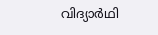വിദ്യാര്‍ഥി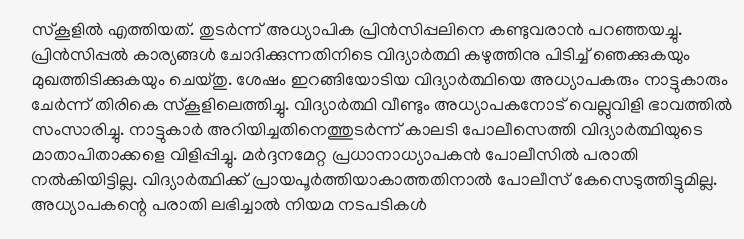സ്‌കൂളില്‍ എത്തിയത്. തുടര്‍ന്ന് അധ്യാപിക പ്രിന്‍സിപ്പലിനെ കണ്ടുവരാന്‍ പറഞ്ഞയച്ചു. പ്രിന്‍സിപ്പല്‍ കാര്യങ്ങള്‍ ചോദിക്കുന്നതിനിടെ വിദ്യാര്‍ത്ഥി കഴുത്തിനു പിടിച്ച് ഞെക്കുകയും മുഖത്തിടിക്കുകയും ചെയ്തു. ശേഷം ഇറങ്ങിയോടിയ വിദ്യാര്‍ത്ഥിയെ അധ്യാപകരും നാട്ടുകാരും ചേര്‍ന്ന് തിരികെ സ്‌കൂളിലെത്തിച്ചു. വിദ്യാര്‍ത്ഥി വീണ്ടും അധ്യാപകനോട് വെല്ലുവിളി ഭാവത്തില്‍ സംസാരിച്ചു. നാട്ടുകാര്‍ അറിയിച്ചതിനെത്തുടര്‍ന്ന് കാലടി പോലീസെത്തി വിദ്യാര്‍ത്ഥിയുടെ മാതാപിതാക്കളെ വിളിപ്പിച്ചു. മര്‍ദ്ദനമേറ്റ പ്രധാനാധ്യാപകന്‍ പോലീസില്‍ പരാതി നല്‍കിയിട്ടില്ല. വിദ്യാര്‍ത്ഥിക്ക് പ്രായപൂര്‍ത്തിയാകാത്തതിനാല്‍ പോലീസ് കേസെടുത്തിട്ടുമില്ല. അധ്യാപകന്റെ പരാതി ലഭിച്ചാല്‍ നിയമ നടപടികള്‍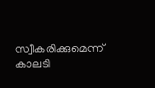സ്വീകരിക്കുമെന്ന് കാലടി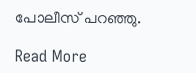പോലീസ് പറഞ്ഞു.

Read More